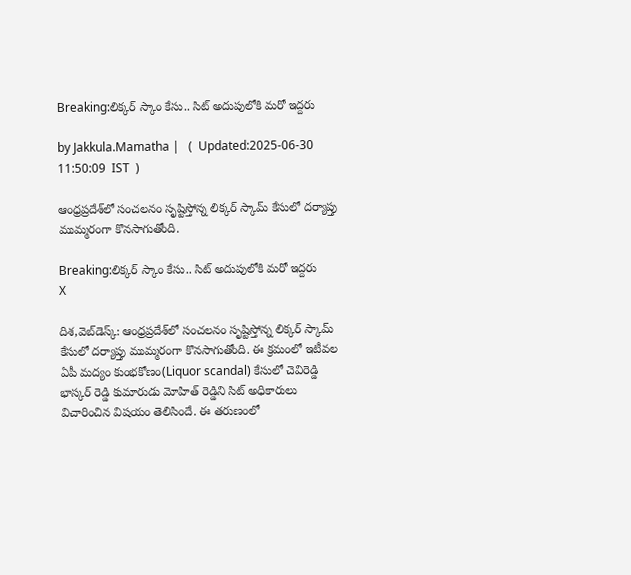Breaking:లిక్కర్ స్కాం కేసు.. సిట్ అదుపులోకి మరో ఇద్దరు

by Jakkula.Mamatha |   (  Updated:2025-06-30 11:50:09  IST  )

ఆంధ్రప్రదేశ్‌లో సంచలనం సృష్టిస్తోన్న లిక్కర్ స్కామ్ కేసులో దర్యాప్తు ముమ్మరంగా కొనసాగుతోంది.

Breaking:లిక్కర్ స్కాం కేసు.. సిట్ అదుపులోకి మరో ఇద్దరు
X

దిశ,వెబ్‌డెస్క్: ఆంధ్రప్రదేశ్‌లో సంచలనం సృష్టిస్తోన్న లిక్కర్ స్కామ్ కేసులో దర్యాప్తు ముమ్మరంగా కొనసాగుతోంది. ఈ క్రమంలో ఇటీవల ఏపీ మద్యం కుంభకోణం(Liquor scandal) కేసులో చెవిరెడ్డి భాస్కర్ రెడ్డి కుమారుడు మోహిత్ రెడ్డిని సిట్ అధికారులు విచారించిన విషయం తెలిసిందే. ఈ తరుణంలో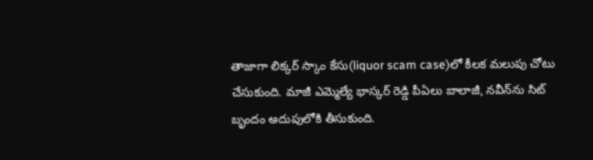తాజాగా లిక్కర్ స్కాం కేసు(liquor scam case)లో కీలక మలుపు చోటు చేసుకుంది. మాజీ ఎమ్మెల్యే భాస్కర్ రెడ్డి పీఏలు బాలాజీ, నవీన్‌ను సిట్ బృందం అదుపులోకి తీసుకుంది.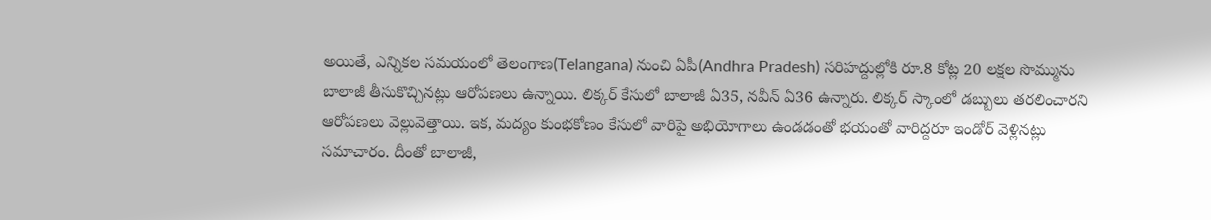అయితే, ఎన్నికల సమయంలో తెలంగాణ(Telangana) నుంచి ఏపీ(Andhra Pradesh) సరిహద్దుల్లోకి రూ.8 కోట్ల 20 లక్షల సొమ్మును బాలాజీ తీసుకొచ్చినట్లు ఆరోపణలు ఉన్నాయి. లిక్కర్ కేసులో బాలాజీ ఏ35, నవీన్ ఏ36 ఉన్నారు. లిక్కర్ స్కాంలో డబ్బులు తరలించారని ఆరోపణలు వెల్లువెత్తాయి. ఇక, మద్యం కుంభకోణం కేసులో వారిపై అభియోగాలు ఉండడంతో భయంతో వారిద్దరూ ఇండోర్ వెళ్లినట్లు సమాచారం. దీంతో బాలాజీ,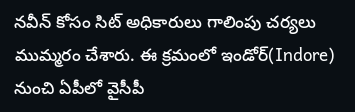నవీన్ కోసం సిట్ అధికారులు గాలింపు చర్యలు ముమ్మరం చేశారు. ఈ క్రమంలో ఇండోర్(Indore) నుంచి ఏపీలో వైసీపీ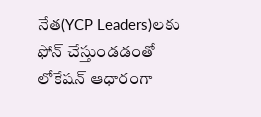నేత(YCP Leaders)లకు ఫోన్ చేస్తుండడంతో లోకేషన్ ఆధారంగా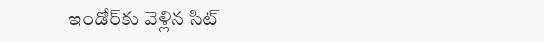ఇండోర్‌కు వెళ్లిన సిట్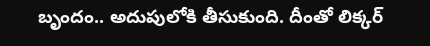బృందం.. అదుపులోకి తీసుకుంది. దీంతో లిక్కర్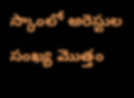స్కాంలో అరెస్టుల సంఖ్య మొత్తం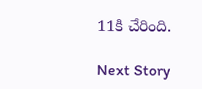11కి చేరింది.

Next Story